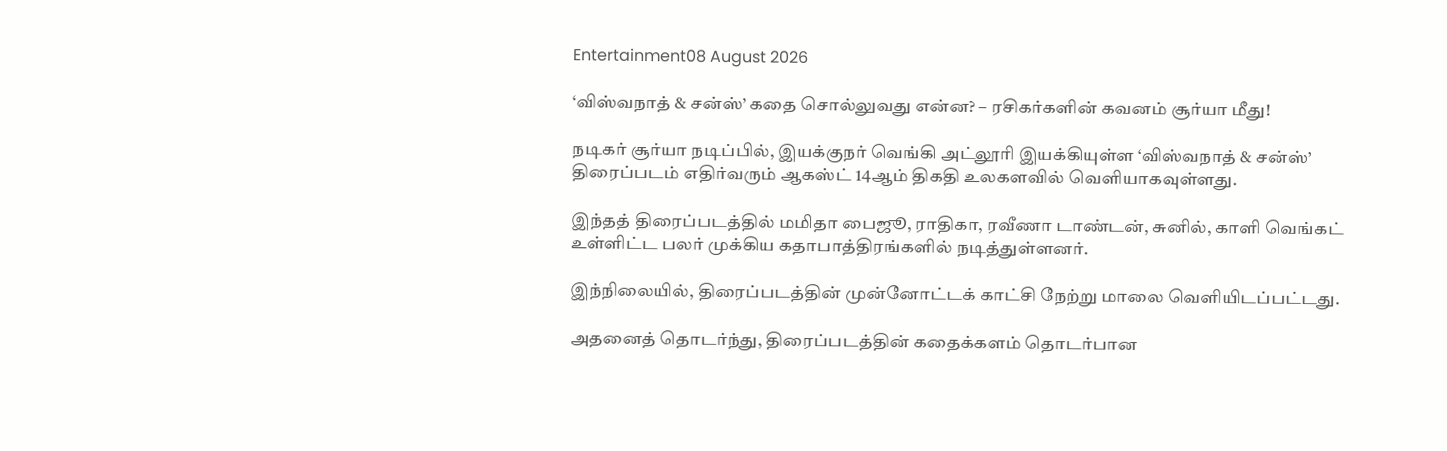Entertainment08 August 2026

‘விஸ்வநாத் & சன்ஸ்’ கதை சொல்லுவது என்ன? – ரசிகர்களின் கவனம் சூர்யா மீது!

நடிகர் சூர்யா நடிப்பில், இயக்குநர் வெங்கி அட்லூரி இயக்கியுள்ள ‘விஸ்வநாத் & சன்ஸ்’ திரைப்படம் எதிர்வரும் ஆகஸ்ட் 14ஆம் திகதி உலகளவில் வெளியாகவுள்ளது.

இந்தத் திரைப்படத்தில் மமிதா பைஜூ, ராதிகா, ரவீணா டாண்டன், சுனில், காளி வெங்கட் உள்ளிட்ட பலர் முக்கிய கதாபாத்திரங்களில் நடித்துள்ளனர்.

இந்நிலையில், திரைப்படத்தின் முன்னோட்டக் காட்சி நேற்று மாலை வெளியிடப்பட்டது.

அதனைத் தொடர்ந்து, திரைப்படத்தின் கதைக்களம் தொடர்பான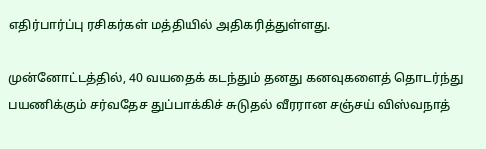எதிர்பார்ப்பு ரசிகர்கள் மத்தியில் அதிகரித்துள்ளது.

முன்னோட்டத்தில், 40 வயதைக் கடந்தும் தனது கனவுகளைத் தொடர்ந்து பயணிக்கும் சர்வதேச துப்பாக்கிச் சுடுதல் வீரரான சஞ்சய் விஸ்வநாத்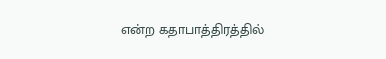என்ற கதாபாத்திரத்தில்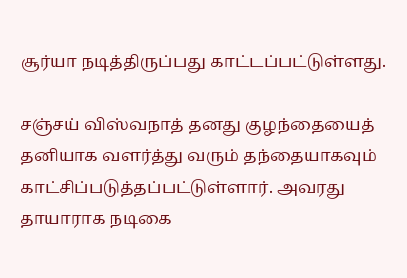சூர்யா நடித்திருப்பது காட்டப்பட்டுள்ளது.

சஞ்சய் விஸ்வநாத் தனது குழந்தையைத் தனியாக வளர்த்து வரும் தந்தையாகவும் காட்சிப்படுத்தப்பட்டுள்ளார். அவரது தாயாராக நடிகை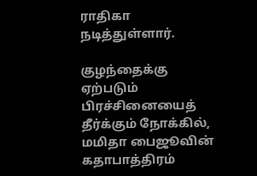ராதிகா நடித்துள்ளார்.

குழந்தைக்கு ஏற்படும் பிரச்சினையைத் தீர்க்கும் நோக்கில், மமிதா பைஜூவின் கதாபாத்திரம்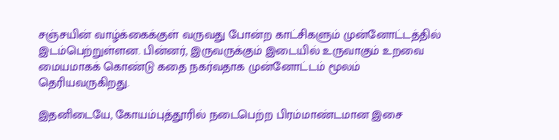சஞ்சயின் வாழ்க்கைக்குள் வருவது போன்ற காட்சிகளும் முன்னோட்டத்தில் இடம்பெற்றுள்ளன. பின்னர், இருவருக்கும் இடையில் உருவாகும் உறவை மையமாகக் கொண்டு கதை நகர்வதாக முன்னோட்டம் மூலம் தெரியவருகிறது.

இதனிடையே, கோயம்புத்தூரில் நடைபெற்ற பிரம்மாண்டமான இசை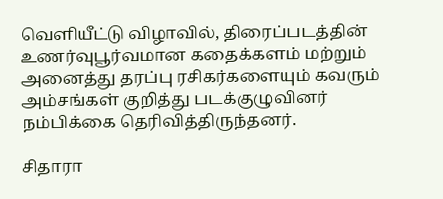வெளியீட்டு விழாவில், திரைப்படத்தின் உணர்வுபூர்வமான கதைக்களம் மற்றும் அனைத்து தரப்பு ரசிகர்களையும் கவரும் அம்சங்கள் குறித்து படக்குழுவினர் நம்பிக்கை தெரிவித்திருந்தனர்.

சிதாரா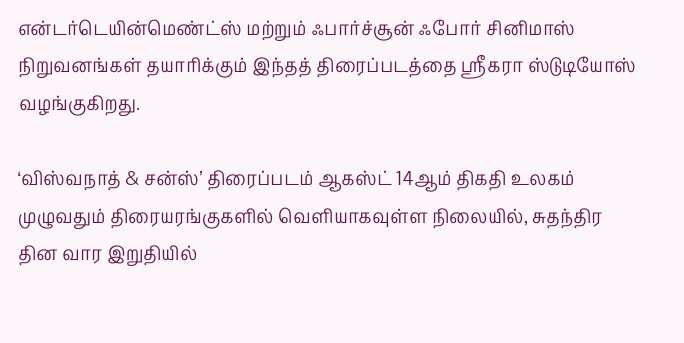என்டர்டெயின்மெண்ட்ஸ் மற்றும் ஃபார்ச்சூன் ஃபோர் சினிமாஸ் நிறுவனங்கள் தயாரிக்கும் இந்தத் திரைப்படத்தை ஸ்ரீகரா ஸ்டுடியோஸ் வழங்குகிறது.

‘விஸ்வநாத் & சன்ஸ்’ திரைப்படம் ஆகஸ்ட் 14ஆம் திகதி உலகம் முழுவதும் திரையரங்குகளில் வெளியாகவுள்ள நிலையில், சுதந்திர தின வார இறுதியில்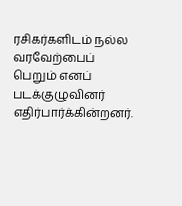ரசிகர்களிடம் நல்ல வரவேற்பைப் பெறும் எனப் படக்குழுவினர் எதிர்பார்க்கின்றனர்.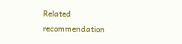Related recommendation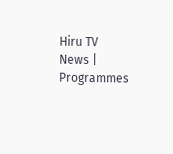Hiru TV News | Programmes